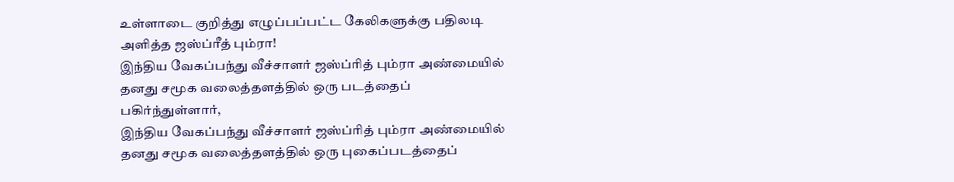உள்ளாடை குறித்து எழுப்பப்பட்ட கேலிகளுக்கு பதிலடி அளித்த ஜஸ்ப்ரீத் பும்ரா!
இந்திய வேகப்பந்து வீச்சாளர் ஜஸ்ப்ரித் பும்ரா அண்மையில் தனது சமூக வலைத்தளத்தில் ஒரு படத்தைப் பகிர்ந்துள்ளார்,
இந்திய வேகப்பந்து வீச்சாளர் ஜஸ்ப்ரித் பும்ரா அண்மையில் தனது சமூக வலைத்தளத்தில் ஒரு புகைப்படத்தைப்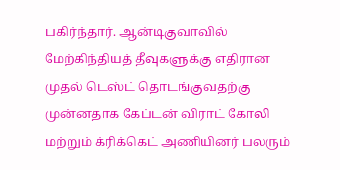பகிர்ந்தார். ஆன்டிகுவாவில் மேற்கிந்தியத் தீவுகளுக்கு எதிரான முதல் டெஸ்ட் தொடங்குவதற்கு முன்னதாக கேப்டன் விராட் கோலி மற்றும் க்ரிக்கெட் அணியினர் பலரும்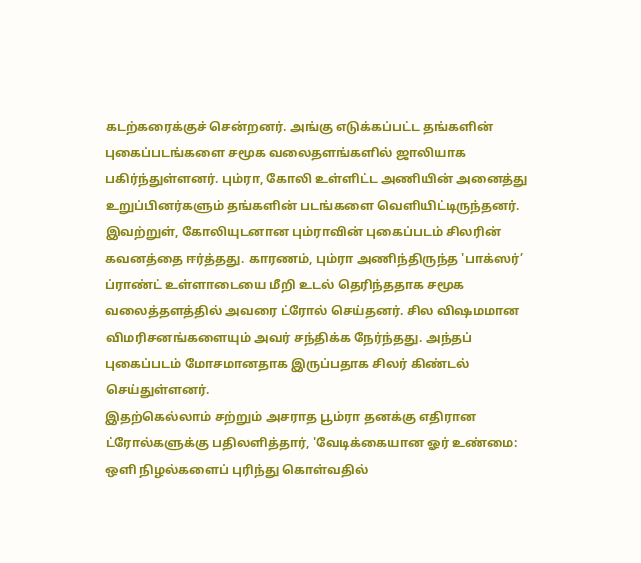கடற்கரைக்குச் சென்றனர். அங்கு எடுக்கப்பட்ட தங்களின் புகைப்படங்களை சமூக வலைதளங்களில் ஜாலியாக பகிர்ந்துள்ளனர். பும்ரா, கோலி உள்ளிட்ட அணியின் அனைத்து உறுப்பினர்களும் தங்களின் படங்களை வெளியிட்டிருந்தனர்.
இவற்றுள், கோலியுடனான பும்ராவின் புகைப்படம் சிலரின் கவனத்தை ஈர்த்தது. காரணம், பும்ரா அணிந்திருந்த 'பாக்ஸர்’ ப்ராண்ட் உள்ளாடையை மீறி உடல் தெரிந்ததாக சமூக வலைத்தளத்தில் அவரை ட்ரோல் செய்தனர். சில விஷமமான விமரிசனங்களையும் அவர் சந்திக்க நேர்ந்தது. அந்தப் புகைப்படம் மோசமானதாக இருப்பதாக சிலர் கிண்டல் செய்துள்ளனர்.
இதற்கெல்லாம் சற்றும் அசராத பூம்ரா தனக்கு எதிரான ட்ரோல்களுக்கு பதிலளித்தார், 'வேடிக்கையான ஓர் உண்மை: ஒளி நிழல்களைப் புரிந்து கொள்வதில்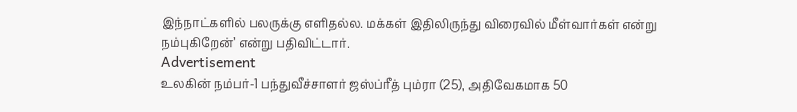இந்நாட்களில் பலருக்கு எளிதல்ல. மக்கள் இதிலிருந்து விரைவில் மீள்வார்கள் என்று நம்புகிறேன்’ என்று பதிவிட்டார்.
Advertisement
உலகின் நம்பர்-1 பந்துவீச்சாளர் ஜஸ்ப்ரீத் பும்ரா (25), அதிவேகமாக 50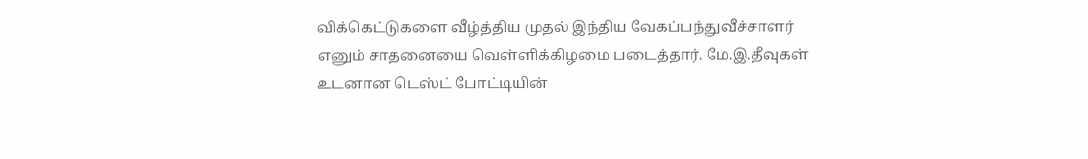விக்கெட்டுகளை வீழ்த்திய முதல் இந்திய வேகப்பந்துவீச்சாளர் எனும் சாதனையை வெள்ளிக்கிழமை படைத்தார். மே.இ.தீவுகள் உடனான டெஸ்ட் போட்டியின்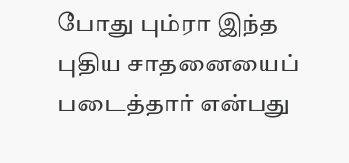போது பும்ரா இந்த புதிய சாதனையைப் படைத்தார் என்பது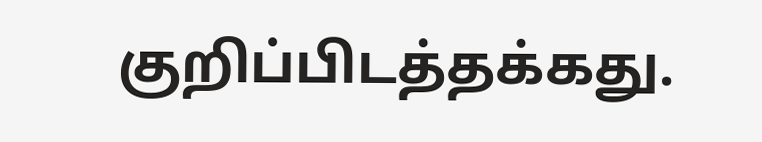குறிப்பிடத்தக்கது.